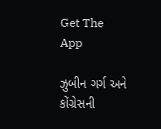Get The App

ઝુબીન ગર્ગ અને કોંગ્રેસની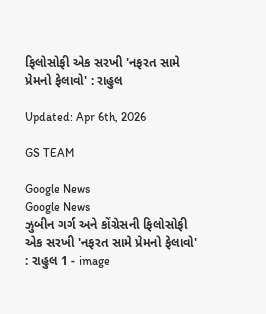ફિલોસોફી એક સરખી 'નફરત સામે પ્રેમનો ફેલાવો' : રાહુલ

Updated: Apr 6th, 2026

GS TEAM

Google News
Google News
ઝુબીન ગર્ગ અને કોંગ્રેસની ફિલોસોફી એક સરખી 'નફરત સામે પ્રેમનો ફેલાવો' : રાહુલ 1 - image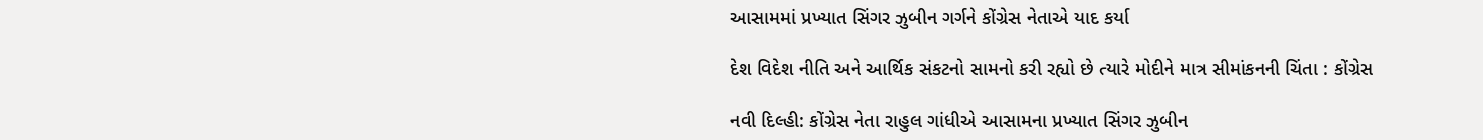આસામમાં પ્રખ્યાત સિંગર ઝુબીન ગર્ગને કોંગ્રેસ નેતાએ યાદ કર્યા

દેશ વિદેશ નીતિ અને આર્થિક સંકટનો સામનો કરી રહ્યો છે ત્યારે મોદીને માત્ર સીમાંકનની ચિંતા : કોંગ્રેસ

નવી દિલ્હી: કોંગ્રેસ નેતા રાહુલ ગાંધીએ આસામના પ્રખ્યાત સિંગર ઝુબીન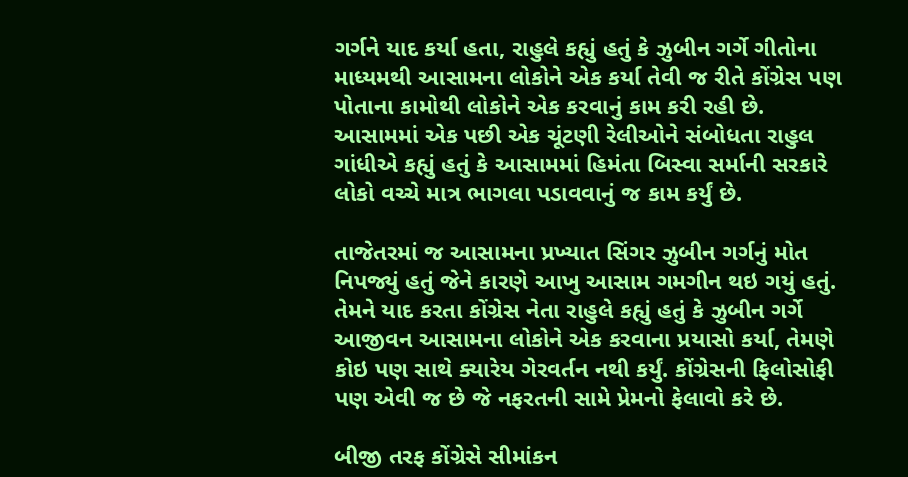ગર્ગને યાદ કર્યા હતા, રાહુલે કહ્યું હતું કે ઝુબીન ગર્ગે ગીતોના માધ્યમથી આસામના લોકોને એક કર્યા તેવી જ રીતે કોંગ્રેસ પણ પોતાના કામોથી લોકોને એક કરવાનું કામ કરી રહી છે. આસામમાં એક પછી એક ચૂંટણી રેલીઓને સંબોધતા રાહુલ ગાંધીએ કહ્યું હતું કે આસામમાં હિમંતા બિસ્વા સર્માની સરકારે લોકો વચ્ચે માત્ર ભાગલા પડાવવાનું જ કામ કર્યું છે.

તાજેતરમાં જ આસામના પ્રખ્યાત સિંગર ઝુબીન ગર્ગનું મોત નિપજ્યું હતું જેને કારણે આખુ આસામ ગમગીન થઇ ગયું હતું. તેમને યાદ કરતા કોંગ્રેસ નેતા રાહુલે કહ્યું હતું કે ઝુબીન ગર્ગે આજીવન આસામના લોકોને એક કરવાના પ્રયાસો કર્યા, તેમણે કોઇ પણ સાથે ક્યારેય ગેરવર્તન નથી કર્યું. કોંગ્રેસની ફિલોસોફી પણ એવી જ છે જે નફરતની સામે પ્રેમનો ફેલાવો કરે છે.

બીજી તરફ કોંગ્રેસે સીમાંકન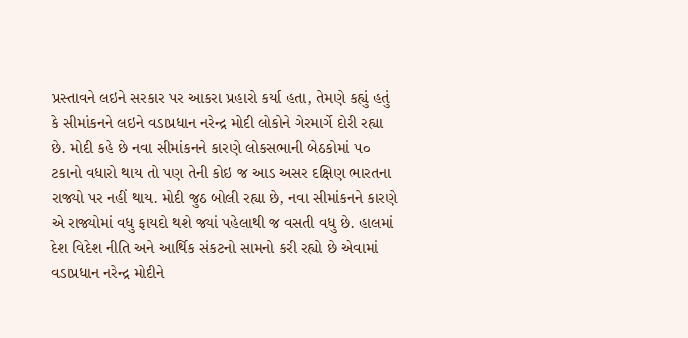પ્રસ્તાવને લઇને સરકાર પર આકરા પ્રહારો કર્યા હતા, તેમણે કહ્યું હતું કે સીમાંકનને લઇને વડાપ્રધાન નરેન્દ્ર મોદી લોકોને ગેરમાર્ગે દોરી રહ્યા છે. મોદી કહે છે નવા સીમાંકનને કારણે લોકસભાની બેઠકોમાં ૫૦ ટકાનો વધારો થાય તો પણ તેની કોઇ જ આડ અસર દક્ષિણ ભારતના રાજ્યો પર નહીં થાય. મોદી જુઠ બોલી રહ્યા છે, નવા સીમાંકનને કારણે એ રાજ્યોમાં વધુ ફાયદો થશે જ્યાં પહેલાથી જ વસતી વધુ છે. હાલમાં દેશ વિદેશ નીતિ અને આર્થિક સંકટનો સામનો કરી રહ્યો છે એવામાં વડાપ્રધાન નરેન્દ્ર મોદીને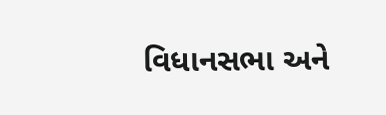વિધાનસભા અને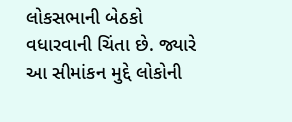લોકસભાની બેઠકો વધારવાની ચિંતા છે. જ્યારે આ સીમાંકન મુદ્દે લોકોની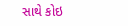સાથે કોઇ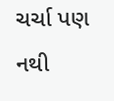ચર્ચા પણ નથી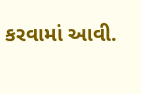કરવામાં આવી.